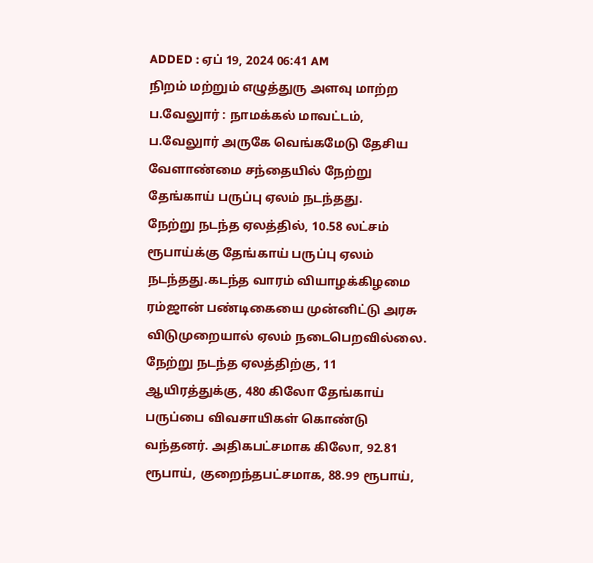ADDED : ஏப் 19, 2024 06:41 AM
நிறம் மற்றும் எழுத்துரு அளவு மாற்ற
ப.வேலுார் : நாமக்கல் மாவட்டம், ப.வேலுார் அருகே வெங்கமேடு தேசிய வேளாண்மை சந்தையில் நேற்று தேங்காய் பருப்பு ஏலம் நடந்தது.
நேற்று நடந்த ஏலத்தில், 10.58 லட்சம் ரூபாய்க்கு தேங்காய் பருப்பு ஏலம் நடந்தது.கடந்த வாரம் வியாழக்கிழமை ரம்ஜான் பண்டிகையை முன்னிட்டு அரசு விடுமுறையால் ஏலம் நடைபெறவில்லை. நேற்று நடந்த ஏலத்திற்கு, 11 ஆயிரத்துக்கு, 480 கிலோ தேங்காய் பருப்பை விவசாயிகள் கொண்டு வந்தனர். அதிகபட்சமாக கிலோ, 92.81 ரூபாய், குறைந்தபட்சமாக, 88.99 ரூபாய்,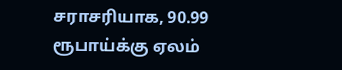சராசரியாக, 90.99 ரூபாய்க்கு ஏலம்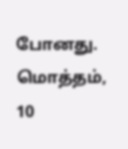போனது. மொத்தம், 10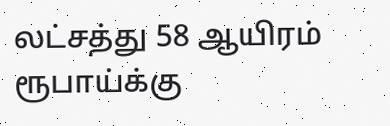லட்சத்து 58 ஆயிரம் ரூபாய்க்கு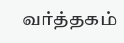வர்த்தகம்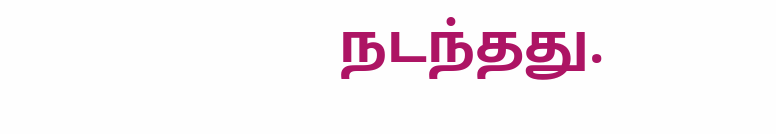நடந்தது.